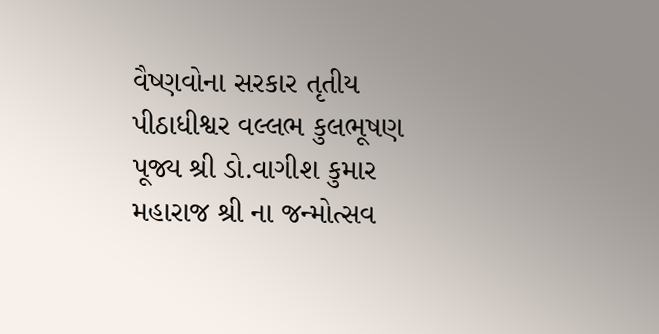વૈષ્ણવોના સરકાર તૃતીય પીઠાધીશ્વર વલ્લભ કુલભૂષણ પૂજ્ય શ્રી ડો.વાગીશ કુમાર મહારાજ શ્રી ના જન્મોત્સવ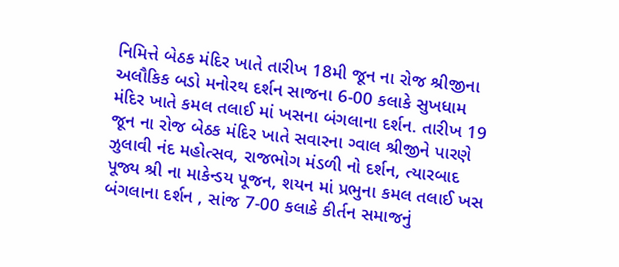નિમિત્તે બેઠક મંદિર ખાતે તારીખ 18મી જૂન ના રોજ શ્રીજીના અલૌકિક બડો મનોરથ દર્શન સાજના 6-00 કલાકે સુખધામ મંદિર ખાતે કમલ તલાઈ માં ખસના બંગલાના દર્શન. તારીખ 19 જૂન ના રોજ બેઠક મંદિર ખાતે સવારના ગ્વાલ શ્રીજીને પારણે ઝુલાવી નંદ મહોત્સવ, રાજભોગ મંડળી નો દર્શન, ત્યારબાદ પૂજ્ય શ્રી ના માકેન્ડય પૂજન, શયન માં પ્રભુના કમલ તલાઈ ખસ બંગલાના દર્શન , સાંજ 7-00 કલાકે કીર્તન સમાજનું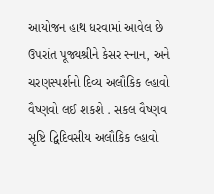આયોજન હાથ ધરવામાં આવેલ છે ઉપરાંત પૂજ્યશ્રીને કેસર સ્નાન, અને ચરણસ્પર્શનો દિવ્ય અલૌકિક લ્હાવો વૈષ્ણવો લઈ શકશે . સકલ વૈષ્ણવ સૃષ્ટિ દ્વિદિવસીય અલૌકિક લ્હાવો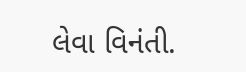લેવા વિનંતી.